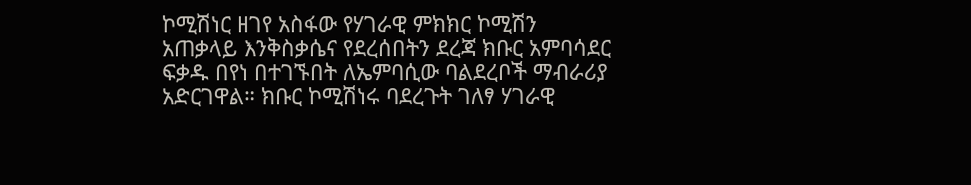ኮሚሽነር ዘገየ አስፋው የሃገራዊ ምክክር ኮሚሽን አጠቃላይ እንቅስቃሴና የደረሰበትን ደረጃ ክቡር አምባሳደር ፍቃዱ በየነ በተገኙበት ለኤምባሲው ባልደረቦች ማብራሪያ አድርገዋል። ክቡር ኮሚሽነሩ ባደረጉት ገለፃ ሃገራዊ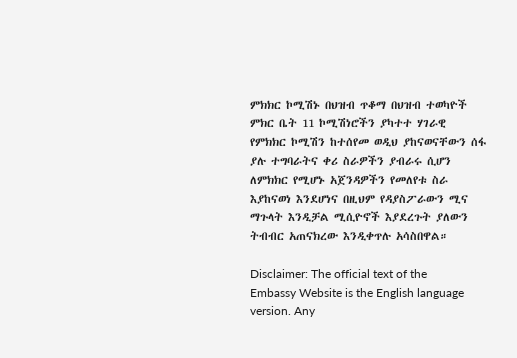ምክክር ኮሚሽኑ በህዝብ ጥቆማ በህዝብ ተወካዮች ምክር ቤት 11 ኮሚሽነሮችን ያካተተ ሃገራዊ የምክክር ኮሚሽን ከተሰየመ ወዲህ ያከናወናቸውን ሰፋ ያሉ ተግባራትና ቀሪ ስራዎችን ያብራሩ ሲሆን ለምክክር የሚሆኑ አጀንዳዎችን የመለየቱ ስራ እያከናወነ እንደሆነና በዚህም የዳያስፖራውን ሚና ማጉላት እንዲቻል ሚሲዮኖች እያደረጉት ያለውን ትብብር አጠናክረው እንዲቀጥሉ አሳስበዋል።

Disclaimer: The official text of the Embassy Website is the English language version. Any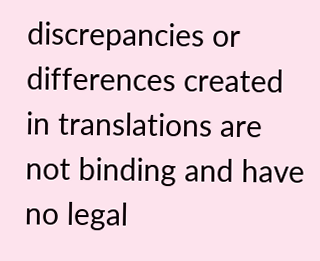discrepancies or differences created in translations are not binding and have no legal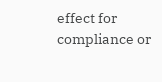effect for compliance or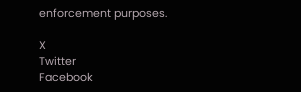enforcement purposes.

X
Twitter
Facebook